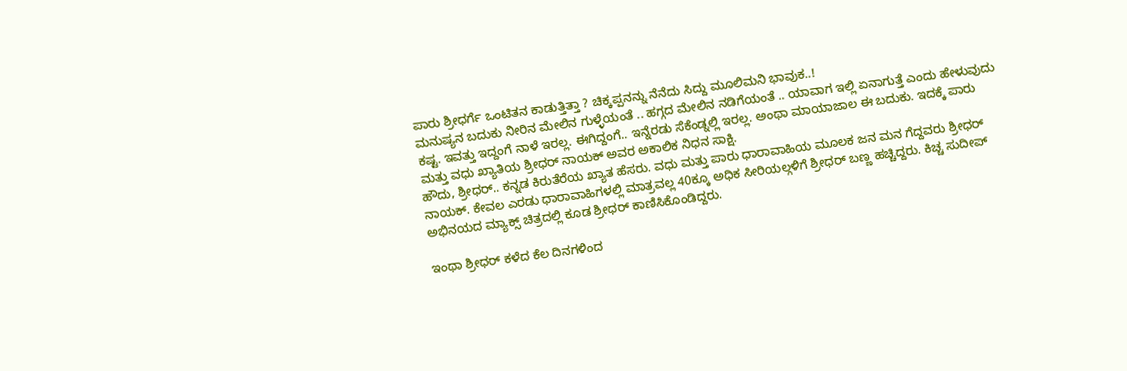ಪಾರು ಶ್ರೀಧರ್ಗೆ ಒಂಟಿತನ ಕಾಡುತ್ತಿತ್ತಾ ? ಚಿಕ್ಕಪ್ಪನನ್ನು ನೆನೆದು ಸಿದ್ದು ಮೂಲಿಮನಿ ಭಾವುಕ..!
ಮನುಷ್ಯನ ಬದುಕು ನೀರಿನ ಮೇಲಿನ ಗುಳ್ಳೆಯಂತೆ .. ಹಗ್ಗದ ಮೇಲಿನ ನಡಿಗೆಯಂತೆ .. ಯಾವಾಗ ಇಲ್ಲಿ ಏನಾಗುತ್ತೆ ಎಂದು ಹೇಳುವುದು ಕಷ್ಟ. ಇವತ್ತು ಇದ್ದಂಗೆ ನಾಳೆ ಇರಲ್ಲ. ಈಗಿದ್ದಂಗೆ.. ಇನ್ನೆರಡು ಸೆಕೆಂಡ್ನಲ್ಲಿ ಇರಲ್ಲ. ಅಂಥಾ ಮಾಯಾಜಾಲ ಈ ಬದುಕು. ಇದಕ್ಕೆ ಪಾರು ಮತ್ತು ವಧು ಖ್ಯಾತಿಯ ಶ್ರೀಧರ್ ನಾಯಕ್ ಅವರ ಅಕಾಲಿಕ ನಿಧನ ಸಾಕ್ಷಿ.
ಹೌದು, ಶ್ರೀಧರ್.. ಕನ್ನಡ ಕಿರುತೆರೆಯ ಖ್ಯಾತ ಹೆಸರು. ವಧು ಮತ್ತು ಪಾರು ಧಾರಾವಾಹಿಯ ಮೂಲಕ ಜನ ಮನ ಗೆದ್ದವರು ಶ್ರೀಧರ್ ನಾಯಕ್. ಕೇವಲ ಎರಡು ಧಾರಾವಾಹಿಗಳಲ್ಲಿ ಮಾತ್ರವಲ್ಲ 40ಕ್ಕೂ ಅಧಿಕ ಸೀರಿಯಲ್ಗಳಿಗೆ ಶ್ರೀಧರ್ ಬಣ್ಣ ಹಚ್ಚಿದ್ದರು. ಕಿಚ್ಚ ಸುದೀಪ್ ಅಭಿನಯದ ಮ್ಯಾಕ್ಸ್ ಚಿತ್ರದಲ್ಲಿ ಕೂಡ ಶ್ರೀಧರ್ ಕಾಣಿಸಿಕೊಂಡಿದ್ದರು.

ಇಂಥಾ ಶ್ರೀಧರ್ ಕಳೆದ ಕೆಲ ದಿನಗಳಿಂದ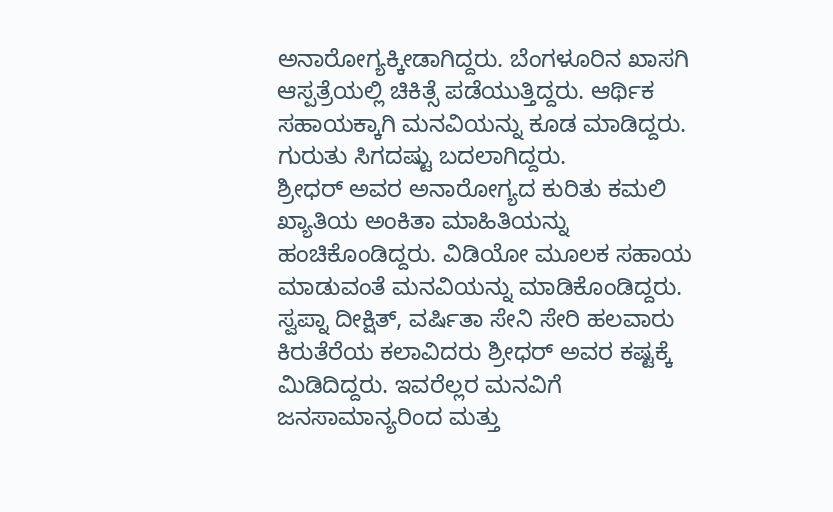ಅನಾರೋಗ್ಯಕ್ಕೀಡಾಗಿದ್ದರು. ಬೆಂಗಳೂರಿನ ಖಾಸಗಿ ಆಸ್ಪತ್ರೆಯಲ್ಲಿ ಚಿಕಿತ್ಸೆ ಪಡೆಯುತ್ತಿದ್ದರು. ಆರ್ಥಿಕ ಸಹಾಯಕ್ಕಾಗಿ ಮನವಿಯನ್ನು ಕೂಡ ಮಾಡಿದ್ದರು. ಗುರುತು ಸಿಗದಷ್ಟು ಬದಲಾಗಿದ್ದರು.
ಶ್ರೀಧರ್ ಅವರ ಅನಾರೋಗ್ಯದ ಕುರಿತು ಕಮಲಿ ಖ್ಯಾತಿಯ ಅಂಕಿತಾ ಮಾಹಿತಿಯನ್ನು ಹಂಚಿಕೊಂಡಿದ್ದರು. ವಿಡಿಯೋ ಮೂಲಕ ಸಹಾಯ ಮಾಡುವಂತೆ ಮನವಿಯನ್ನು ಮಾಡಿಕೊಂಡಿದ್ದರು.
ಸ್ವಪ್ನಾ ದೀಕ್ಷಿತ್, ವರ್ಷಿತಾ ಸೇನಿ ಸೇರಿ ಹಲವಾರು ಕಿರುತೆರೆಯ ಕಲಾವಿದರು ಶ್ರೀಧರ್ ಅವರ ಕಷ್ಟಕ್ಕೆ ಮಿಡಿದಿದ್ದರು. ಇವರೆಲ್ಲರ ಮನವಿಗೆ ಜನಸಾಮಾನ್ಯರಿಂದ ಮತ್ತು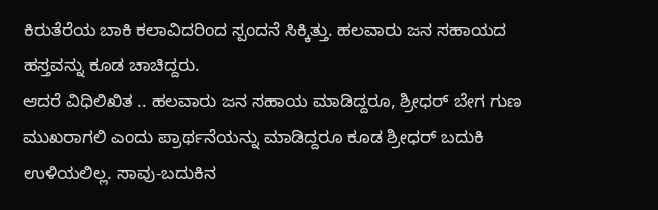ಕಿರುತೆರೆಯ ಬಾಕಿ ಕಲಾವಿದರಿಂದ ಸ್ಪಂದನೆ ಸಿಕ್ಕಿತ್ತು. ಹಲವಾರು ಜನ ಸಹಾಯದ ಹಸ್ತವನ್ನು ಕೂಡ ಚಾಚಿದ್ದರು.
ಆದರೆ ವಿಧಿಲಿಖಿತ .. ಹಲವಾರು ಜನ ಸಹಾಯ ಮಾಡಿದ್ದರೂ, ಶ್ರೀಧರ್ ಬೇಗ ಗುಣ ಮುಖರಾಗಲಿ ಎಂದು ಪ್ರಾರ್ಥನೆಯನ್ನು ಮಾಡಿದ್ದರೂ ಕೂಡ ಶ್ರೀಧರ್ ಬದುಕಿ ಉಳಿಯಲಿಲ್ಲ. ಸಾವು-ಬದುಕಿನ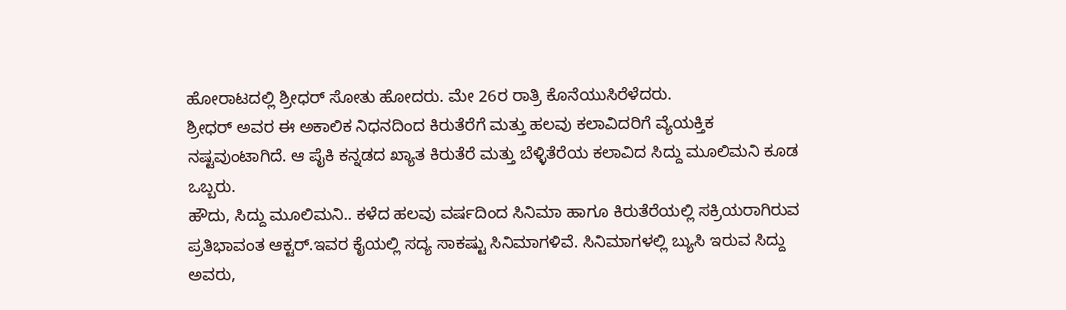ಹೋರಾಟದಲ್ಲಿ ಶ್ರೀಧರ್ ಸೋತು ಹೋದರು. ಮೇ 26ರ ರಾತ್ರಿ ಕೊನೆಯುಸಿರೆಳೆದರು.
ಶ್ರೀಧರ್ ಅವರ ಈ ಅಕಾಲಿಕ ನಿಧನದಿಂದ ಕಿರುತೆರೆಗೆ ಮತ್ತು ಹಲವು ಕಲಾವಿದರಿಗೆ ವ್ಯೆಯಕ್ತಿಕ ನಷ್ಟವುಂಟಾಗಿದೆ. ಆ ಪೈಕಿ ಕನ್ನಡದ ಖ್ಯಾತ ಕಿರುತೆರೆ ಮತ್ತು ಬೆಳ್ಳಿತೆರೆಯ ಕಲಾವಿದ ಸಿದ್ದು ಮೂಲಿಮನಿ ಕೂಡ ಒಬ್ಬರು.
ಹೌದು, ಸಿದ್ದು ಮೂಲಿಮನಿ.. ಕಳೆದ ಹಲವು ವರ್ಷದಿಂದ ಸಿನಿಮಾ ಹಾಗೂ ಕಿರುತೆರೆಯಲ್ಲಿ ಸಕ್ರಿಯರಾಗಿರುವ ಪ್ರತಿಭಾವಂತ ಆಕ್ಟರ್.ಇವರ ಕೈಯಲ್ಲಿ ಸದ್ಯ ಸಾಕಷ್ಟು ಸಿನಿಮಾಗಳಿವೆ. ಸಿನಿಮಾಗಳಲ್ಲಿ ಬ್ಯುಸಿ ಇರುವ ಸಿದ್ದು ಅವರು,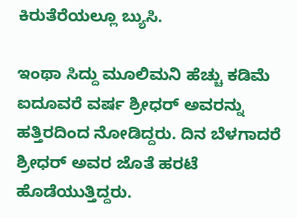ಕಿರುತೆರೆಯಲ್ಲೂ ಬ್ಯುಸಿ.

ಇಂಥಾ ಸಿದ್ದು ಮೂಲಿಮನಿ ಹೆಚ್ಚು ಕಡಿಮೆ ಐದೂವರೆ ವರ್ಷ ಶ್ರೀಧರ್ ಅವರನ್ನು ಹತ್ತಿರದಿಂದ ನೋಡಿದ್ದರು. ದಿನ ಬೆಳಗಾದರೆ ಶ್ರೀಧರ್ ಅವರ ಜೊತೆ ಹರಟೆ ಹೊಡೆಯುತ್ತಿದ್ದರು.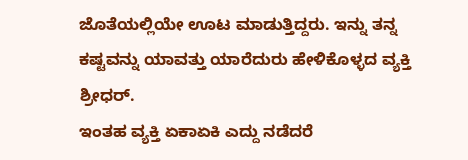ಜೊತೆಯಲ್ಲಿಯೇ ಊಟ ಮಾಡುತ್ತಿದ್ದರು. ಇನ್ನು ತನ್ನ ಕಷ್ಟವನ್ನು ಯಾವತ್ತು ಯಾರೆದುರು ಹೇಳಿಕೊಳ್ಳದ ವ್ಯಕ್ತಿ ಶ್ರೀಧರ್.
ಇಂತಹ ವ್ಯಕ್ತಿ ಏಕಾಏಕಿ ಎದ್ದು ನಡೆದರೆ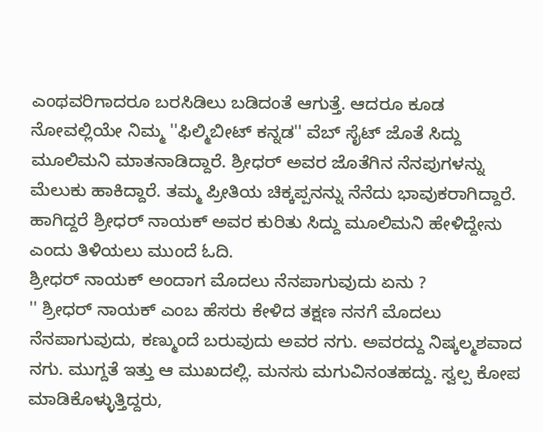ಎಂಥವರಿಗಾದರೂ ಬರಸಿಡಿಲು ಬಡಿದಂತೆ ಆಗುತ್ತೆ. ಆದರೂ ಕೂಡ ನೋವಲ್ಲಿಯೇ ನಿಮ್ಮ ''ಫಿಲ್ಮಿಬೀಟ್ ಕನ್ನಡ'' ವೆಬ್ ಸೈಟ್ ಜೊತೆ ಸಿದ್ದು ಮೂಲಿಮನಿ ಮಾತನಾಡಿದ್ದಾರೆ. ಶ್ರೀಧರ್ ಅವರ ಜೊತೆಗಿನ ನೆನಪುಗಳನ್ನು ಮೆಲುಕು ಹಾಕಿದ್ದಾರೆ. ತಮ್ಮ ಪ್ರೀತಿಯ ಚಿಕ್ಕಪ್ಪನನ್ನು ನೆನೆದು ಭಾವುಕರಾಗಿದ್ದಾರೆ. ಹಾಗಿದ್ದರೆ ಶ್ರೀಧರ್ ನಾಯಕ್ ಅವರ ಕುರಿತು ಸಿದ್ದು ಮೂಲಿಮನಿ ಹೇಳಿದ್ದೇನು ಎಂದು ತಿಳಿಯಲು ಮುಂದೆ ಓದಿ.
ಶ್ರೀಧರ್ ನಾಯಕ್ ಅಂದಾಗ ಮೊದಲು ನೆನಪಾಗುವುದು ಏನು ?
'' ಶ್ರೀಧರ್ ನಾಯಕ್ ಎಂಬ ಹೆಸರು ಕೇಳಿದ ತಕ್ಷಣ ನನಗೆ ಮೊದಲು ನೆನಪಾಗುವುದು, ಕಣ್ಮುಂದೆ ಬರುವುದು ಅವರ ನಗು. ಅವರದ್ದು ನಿಷ್ಕಲ್ಮಶವಾದ ನಗು. ಮುಗ್ದತೆ ಇತ್ತು ಆ ಮುಖದಲ್ಲಿ. ಮನಸು ಮಗುವಿನಂತಹದ್ದು. ಸ್ವಲ್ಪ ಕೋಪ ಮಾಡಿಕೊಳ್ಳುತ್ತಿದ್ದರು,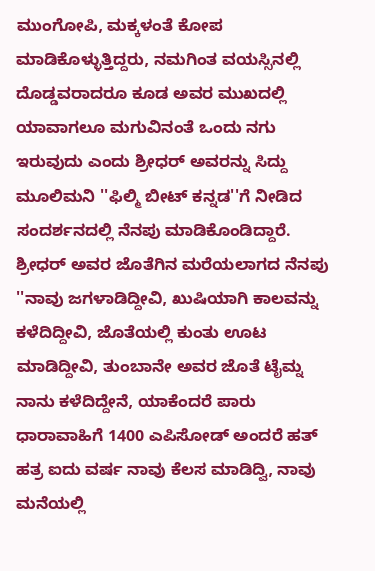ಮುಂಗೋಪಿ, ಮಕ್ಕಳಂತೆ ಕೋಪ ಮಾಡಿಕೊಳ್ಳುತ್ತಿದ್ದರು, ನಮಗಿಂತ ವಯಸ್ಸಿನಲ್ಲಿ ದೊಡ್ಡವರಾದರೂ ಕೂಡ ಅವರ ಮುಖದಲ್ಲಿ ಯಾವಾಗಲೂ ಮಗುವಿನಂತೆ ಒಂದು ನಗು ಇರುವುದು ಎಂದು ಶ್ರೀಧರ್ ಅವರನ್ನು ಸಿದ್ದು ಮೂಲಿಮನಿ ''ಫಿಲ್ಮಿ ಬೀಟ್ ಕನ್ನಡ''ಗೆ ನೀಡಿದ ಸಂದರ್ಶನದಲ್ಲಿ ನೆನಪು ಮಾಡಿಕೊಂಡಿದ್ದಾರೆ.
ಶ್ರೀಧರ್ ಅವರ ಜೊತೆಗಿನ ಮರೆಯಲಾಗದ ನೆನಪು
''ನಾವು ಜಗಳಾಡಿದ್ದೀವಿ, ಖುಷಿಯಾಗಿ ಕಾಲವನ್ನು ಕಳೆದಿದ್ದೀವಿ, ಜೊತೆಯಲ್ಲಿ ಕುಂತು ಊಟ ಮಾಡಿದ್ದೀವಿ, ತುಂಬಾನೇ ಅವರ ಜೊತೆ ಟೈಮ್ನ ನಾನು ಕಳೆದಿದ್ದೇನೆ, ಯಾಕೆಂದರೆ ಪಾರು ಧಾರಾವಾಹಿಗೆ 1400 ಎಪಿಸೋಡ್ ಅಂದರೆ ಹತ್ ಹತ್ರ ಐದು ವರ್ಷ ನಾವು ಕೆಲಸ ಮಾಡಿದ್ವಿ, ನಾವು ಮನೆಯಲ್ಲಿ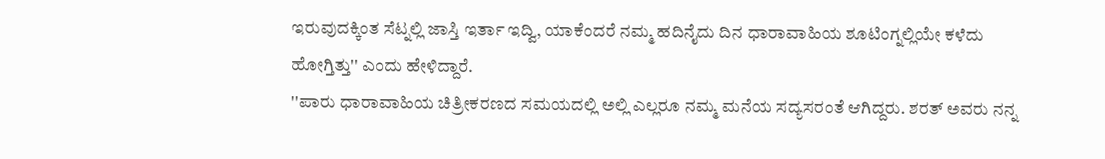ಇರುವುದಕ್ಕಿಂತ ಸೆಟ್ನಲ್ಲಿ ಜಾಸ್ತಿ ಇರ್ತಾ ಇದ್ವಿ, ಯಾಕೆಂದರೆ ನಮ್ಮ ಹದಿನೈದು ದಿನ ಧಾರಾವಾಹಿಯ ಶೂಟಿಂಗ್ನಲ್ಲಿಯೇ ಕಳೆದು ಹೋಗ್ತಿತ್ತು'' ಎಂದು ಹೇಳಿದ್ದಾರೆ.
''ಪಾರು ಧಾರಾವಾಹಿಯ ಚಿತ್ರೀಕರಣದ ಸಮಯದಲ್ಲಿ ಅಲ್ಲಿ ಎಲ್ಲರೂ ನಮ್ಮ ಮನೆಯ ಸದ್ಯಸರಂತೆ ಆಗಿದ್ದರು. ಶರತ್ ಅವರು ನನ್ನ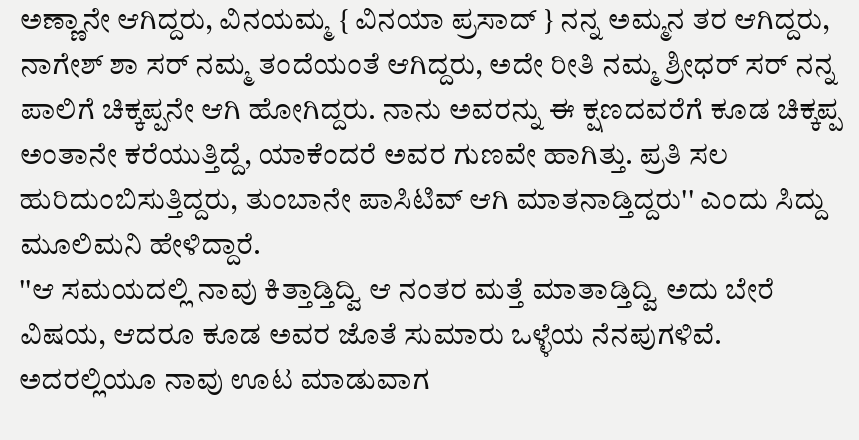ಅಣ್ಣಾನೇ ಆಗಿದ್ದರು, ವಿನಯಮ್ಮ { ವಿನಯಾ ಪ್ರಸಾದ್ } ನನ್ನ ಅಮ್ಮನ ತರ ಆಗಿದ್ದರು, ನಾಗೇಶ್ ಶಾ ಸರ್ ನಮ್ಮ ತಂದೆಯಂತೆ ಆಗಿದ್ದರು, ಅದೇ ರೀತಿ ನಮ್ಮ ಶ್ರೀಧರ್ ಸರ್ ನನ್ನ ಪಾಲಿಗೆ ಚಿಕ್ಕಪ್ಪನೇ ಆಗಿ ಹೋಗಿದ್ದರು. ನಾನು ಅವರನ್ನು ಈ ಕ್ಷಣದವರೆಗೆ ಕೂಡ ಚಿಕ್ಕಪ್ಪ ಅಂತಾನೇ ಕರೆಯುತ್ತಿದ್ದೆ, ಯಾಕೆಂದರೆ ಅವರ ಗುಣವೇ ಹಾಗಿತ್ತು. ಪ್ರತಿ ಸಲ ಹುರಿದುಂಬಿಸುತ್ತಿದ್ದರು, ತುಂಬಾನೇ ಪಾಸಿಟಿವ್ ಆಗಿ ಮಾತನಾಡ್ತಿದ್ದರು'' ಎಂದು ಸಿದ್ದು ಮೂಲಿಮನಿ ಹೇಳಿದ್ದಾರೆ.
''ಆ ಸಮಯದಲ್ಲಿ ನಾವು ಕಿತ್ತಾಡ್ತಿದ್ವಿ ಆ ನಂತರ ಮತ್ತೆ ಮಾತಾಡ್ತಿದ್ವಿ ಅದು ಬೇರೆ ವಿಷಯ, ಆದರೂ ಕೂಡ ಅವರ ಜೊತೆ ಸುಮಾರು ಒಳ್ಳೆಯ ನೆನಪುಗಳಿವೆ. ಅದರಲ್ಲಿಯೂ ನಾವು ಊಟ ಮಾಡುವಾಗ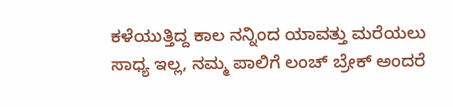ಕಳೆಯುತ್ತಿದ್ದ ಕಾಲ ನನ್ನಿಂದ ಯಾವತ್ತು ಮರೆಯಲು ಸಾಧ್ಯ ಇಲ್ಲ, ನಮ್ಮ ಪಾಲಿಗೆ ಲಂಚ್ ಬ್ರೇಕ್ ಅಂದರೆ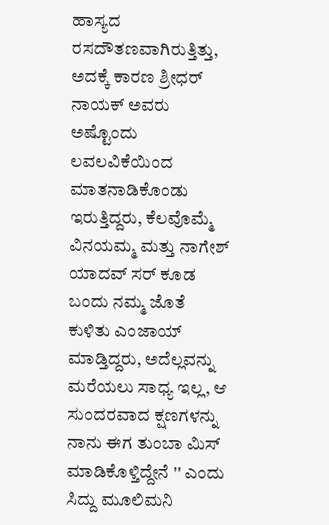ಹಾಸ್ಯದ ರಸದೌತಣವಾಗಿರುತ್ತಿತ್ತು, ಅದಕ್ಕೆ ಕಾರಣ ಶ್ರೀಧರ್ ನಾಯಕ್ ಅವರು ಅಷ್ಟೊಂದು ಲವಲವಿಕೆಯಿಂದ ಮಾತನಾಡಿಕೊಂಡು ಇರುತ್ತಿದ್ದರು, ಕೆಲವೊಮ್ಮೆ ವಿನಯಮ್ಮ ಮತ್ತು ನಾಗೇಶ್ ಯಾದವ್ ಸರ್ ಕೂಡ ಬಂದು ನಮ್ಮ ಜೊತೆ ಕುಳಿತು ಎಂಜಾಯ್ ಮಾಡ್ತಿದ್ದರು, ಅದೆಲ್ಲವನ್ನು ಮರೆಯಲು ಸಾಧ್ಯ ಇಲ್ಲ, ಆ ಸುಂದರವಾದ ಕ್ಷಣಗಳನ್ನು ನಾನು ಈಗ ತುಂಬಾ ಮಿಸ್ ಮಾಡಿಕೊಳ್ತಿದ್ದೇನೆ '' ಎಂದು ಸಿದ್ದು ಮೂಲಿಮನಿ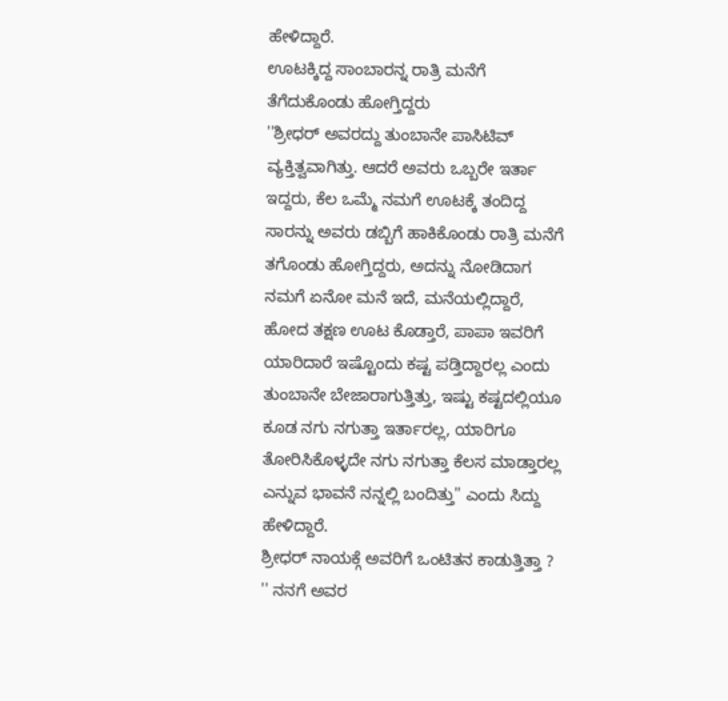ಹೇಳಿದ್ದಾರೆ.
ಊಟಕ್ಕಿದ್ದ ಸಾಂಬಾರನ್ನ ರಾತ್ರಿ ಮನೆಗೆ ತೆಗೆದುಕೊಂಡು ಹೋಗ್ತಿದ್ದರು
''ಶ್ರೀಧರ್ ಅವರದ್ದು ತುಂಬಾನೇ ಪಾಸಿಟಿವ್ ವ್ಯಕ್ತಿತ್ವವಾಗಿತ್ತು. ಆದರೆ ಅವರು ಒಬ್ಬರೇ ಇರ್ತಾ ಇದ್ದರು, ಕೆಲ ಒಮ್ಮೆ ನಮಗೆ ಊಟಕ್ಕೆ ತಂದಿದ್ದ ಸಾರನ್ನು ಅವರು ಡಬ್ಬಿಗೆ ಹಾಕಿಕೊಂಡು ರಾತ್ರಿ ಮನೆಗೆ ತಗೊಂಡು ಹೋಗ್ತಿದ್ದರು, ಅದನ್ನು ನೋಡಿದಾಗ ನಮಗೆ ಏನೋ ಮನೆ ಇದೆ, ಮನೆಯಲ್ಲಿದ್ದಾರೆ, ಹೋದ ತಕ್ಷಣ ಊಟ ಕೊಡ್ತಾರೆ, ಪಾಪಾ ಇವರಿಗೆ ಯಾರಿದಾರೆ ಇಷ್ಟೊಂದು ಕಷ್ಟ ಪಡ್ತಿದ್ದಾರಲ್ಲ ಎಂದು ತುಂಬಾನೇ ಬೇಜಾರಾಗುತ್ತಿತ್ತು, ಇಷ್ಟು ಕಷ್ಟದಲ್ಲಿಯೂ ಕೂಡ ನಗು ನಗುತ್ತಾ ಇರ್ತಾರಲ್ಲ, ಯಾರಿಗೂ ತೋರಿಸಿಕೊಳ್ಳದೇ ನಗು ನಗುತ್ತಾ ಕೆಲಸ ಮಾಡ್ತಾರಲ್ಲ ಎನ್ನುವ ಭಾವನೆ ನನ್ನಲ್ಲಿ ಬಂದಿತ್ತು'' ಎಂದು ಸಿದ್ದು ಹೇಳಿದ್ದಾರೆ.
ಶ್ರೀಧರ್ ನಾಯಕ್ಗೆ ಅವರಿಗೆ ಒಂಟಿತನ ಕಾಡುತ್ತಿತ್ತಾ ?
'' ನನಗೆ ಅವರ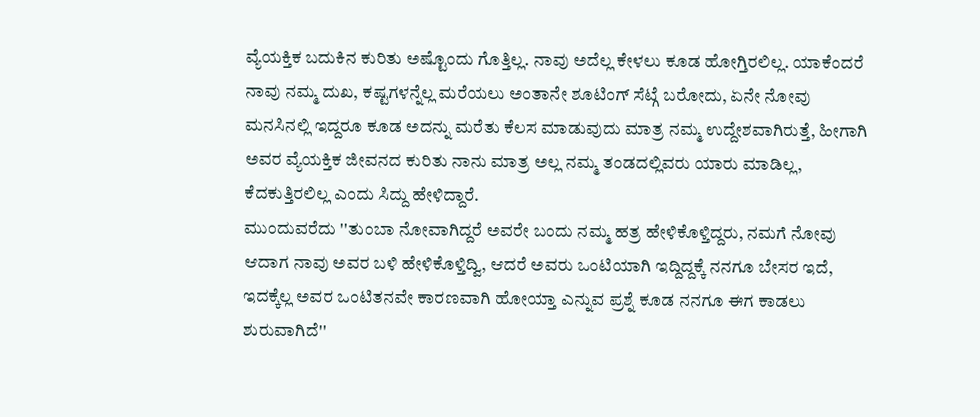ವ್ಯೆಯಕ್ತಿಕ ಬದುಕಿನ ಕುರಿತು ಅಷ್ಟೊಂದು ಗೊತ್ತಿಲ್ಲ. ನಾವು ಅದೆಲ್ಲ ಕೇಳಲು ಕೂಡ ಹೋಗ್ತಿರಲಿಲ್ಲ. ಯಾಕೆಂದರೆ ನಾವು ನಮ್ಮ ದುಖ, ಕಷ್ಟಗಳನ್ನೆಲ್ಲ ಮರೆಯಲು ಅಂತಾನೇ ಶೂಟಿಂಗ್ ಸೆಟ್ಗೆ ಬರೋದು, ಏನೇ ನೋವು ಮನಸಿನಲ್ಲಿ ಇದ್ದರೂ ಕೂಡ ಅದನ್ನು ಮರೆತು ಕೆಲಸ ಮಾಡುವುದು ಮಾತ್ರ ನಮ್ಮ ಉದ್ದೇಶವಾಗಿರುತ್ತೆ, ಹೀಗಾಗಿ ಅವರ ವ್ಯೆಯಕ್ತಿಕ ಜೀವನದ ಕುರಿತು ನಾನು ಮಾತ್ರ ಅಲ್ಲ ನಮ್ಮ ತಂಡದಲ್ಲಿವರು ಯಾರು ಮಾಡಿಲ್ಲ, ಕೆದಕುತ್ತಿರಲಿಲ್ಲ ಎಂದು ಸಿದ್ದು ಹೇಳಿದ್ದಾರೆ.
ಮುಂದುವರೆದು ''ತುಂಬಾ ನೋವಾಗಿದ್ದರೆ ಅವರೇ ಬಂದು ನಮ್ಮ ಹತ್ರ ಹೇಳಿಕೊಳ್ತಿದ್ದರು, ನಮಗೆ ನೋವು ಆದಾಗ ನಾವು ಅವರ ಬಳಿ ಹೇಳಿಕೊಳ್ತಿದ್ವಿ, ಆದರೆ ಅವರು ಒಂಟಿಯಾಗಿ ಇದ್ದಿದ್ದಕ್ಕೆ ನನಗೂ ಬೇಸರ ಇದೆ, ಇದಕ್ಕೆಲ್ಲ ಅವರ ಒಂಟಿತನವೇ ಕಾರಣವಾಗಿ ಹೋಯ್ತಾ ಎನ್ನುವ ಪ್ರಶ್ನೆ ಕೂಡ ನನಗೂ ಈಗ ಕಾಡಲು ಶುರುವಾಗಿದೆ''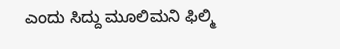ಎಂದು ಸಿದ್ದು ಮೂಲಿಮನಿ ಫಿಲ್ಮಿ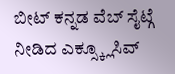ಬೀಟ್ ಕನ್ನಡ ವೆಬ್ ಸೈಟ್ಗೆ ನೀಡಿದ ಎಕ್ಸ್ಕ್ಲೂಸಿವ್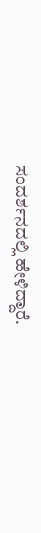ಸಂದರ್ಶನದಲ್ಲಿ ಹೇಳಿದ್ದಾರೆ.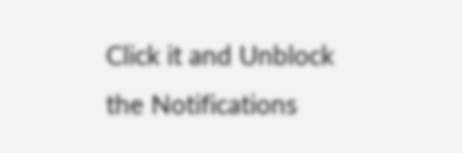Click it and Unblock the Notifications